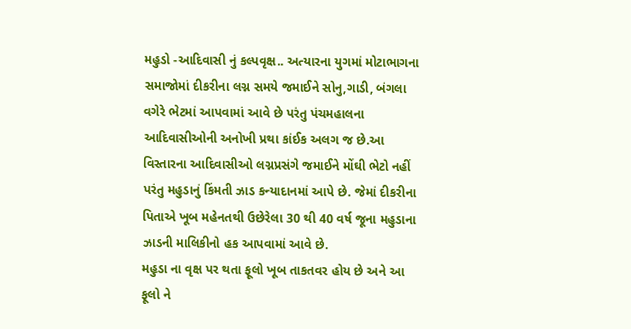મહુડો -આદિવાસી નું કલ્પવૃક્ષ.. અત્યારના યુગમાં મોટાભાગના સમાજોમાં દીકરીના લગ્ન સમયે જમાઈને સોનુ,ગાડી, બંગલા વગેરે ભેટમાં આપવામાં આવે છે પરંતુ પંચમહાલના આદિવાસીઓની અનોખી પ્રથા કાંઈક અલગ જ છે.આ વિસ્તારના આદિવાસીઓ લગ્નપ્રસંગે જમાઈને મોંઘી ભેટો નહીં પરંતુ મહુડાનું કિંમતી ઝાડ કન્યાદાનમાં આપે છે. જેમાં દીકરીના પિતાએ ખૂબ મહેનતથી ઉછેરેલા 30 થી 40 વર્ષ જૂના મહુડાના ઝાડની માલિકીનો હક આપવામાં આવે છે.
મહુડા ના વૃક્ષ પર થતા ફૂલો ખૂબ તાકતવર હોય છે અને આ ફૂલો ને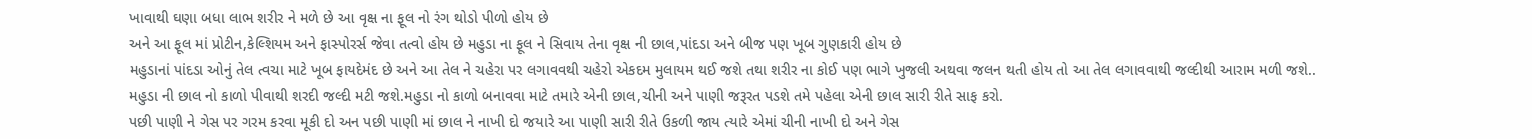ખાવાથી ઘણા બધા લાભ શરીર ને મળે છે આ વૃક્ષ ના ફૂલ નો રંગ થોડો પીળો હોય છે
અને આ ફૂલ માં પ્રોટીન,કેલ્શિયમ અને ફાસ્પોરર્સ જેવા તત્વો હોય છે મહુડા ના ફૂલ ને સિવાય તેના વૃક્ષ ની છાલ,પાંદડા અને બીજ પણ ખૂબ ગુણકારી હોય છે
મહુડાનાં પાંદડા ઓનું તેલ ત્વચા માટે ખૂબ ફાયદેમંદ છે અને આ તેલ ને ચહેરા પર લગાવવથી ચહેરો એકદમ મુલાયમ થઈ જશે તથા શરીર ના કોઈ પણ ભાગે ખુજલી અથવા જલન થતી હોય તો આ તેલ લગાવવાથી જલ્દીથી આરામ મળી જશે..
મહુડા ની છાલ નો કાળો પીવાથી શરદી જલ્દી મટી જશે.મહુડા નો કાળો બનાવવા માટે તમારે એની છાલ,ચીની અને પાણી જરૂરત પડશે તમે પહેલા એની છાલ સારી રીતે સાફ કરો.
પછી પાણી ને ગેસ પર ગરમ કરવા મૂકી દો અન પછી પાણી માં છાલ ને નાખી દો જયારે આ પાણી સારી રીતે ઉકળી જાય ત્યારે એમાં ચીની નાખી દો અને ગેસ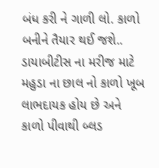બંધ કરી ને ગાળી લો. કાળો બનીને તૈયાર થઈ જશે..
ડાયાબીટીસ ના મરીજ માટે મહુડા ના છાલ નો કાળો ખૂબ લાભદાયક હોય છે અને કાળો પીવાથી બ્લડ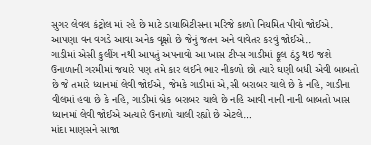સુગર લેવલ કંટ્રોલ માં રહે છે માટે ડાયાબિટીસના મરિજે કાળો નિયમિત પીવો જોઈએ. આપણા વન વગડે આવા અનેક વૃક્ષો છે જેનું જતન અને વાવેતર કરવું જોઈએ..
ગાડીમાં એસી કુલીંગ નથી આપતું અપનાવો આ ખાસ ટીપ્સ ગાડીમાં ફૂલ ઠંડુ થઇ જશે
ઉનાળાની ગરમીમાં જયારે પણ તમે કાર લઈને ભાર નીકળો છો ત્યારે ઘણી બધી એવી બાબતો છે જે તમારે ધ્યાનમાં લેવી જોઈએ, જેમકે ગાડીમાં એ,સી બરાબર ચાલે છે કે નહિ, ગાડીના વીલમાં હવા છે કે નહિ, ગાડીમાં બ્રેક બરાબર ચાલે છે નહિ આવી નાની નાની બાબતો ખાસ ધ્યાનમાં લેવી જોઈએ અત્યારે ઉનાળો ચાલી રહ્યો છે એટલે…
માંદા માણસને સાજા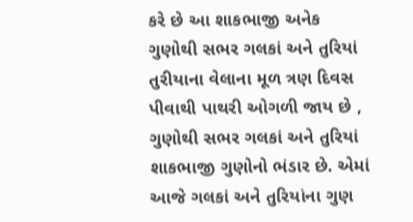કરે છે આ શાકભાજી અનેક ગુણોથી સભર ગલકાં અને તુરિયાં
તુરીયાના વેલાના મૂળ ત્રણ દિવસ પીવાથી પાથરી ઓગળી જાય છે , ગુણોથી સભર ગલકાં અને તુરિયાં શાકભાજી ગુણોનો ભંડાર છે. એમાં આજે ગલકાં અને તુરિયાંના ગુણ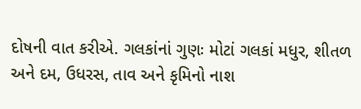દોષની વાત કરીએ. ગલકાંનાં ગુણઃ મોટાં ગલકાં મધુર, શીતળ અને દમ, ઉધરસ, તાવ અને કૃમિનો નાશ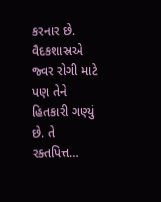કરનાર છે. વૈદકશાસ્રએ જ્વર રોગી માટે પણ તેને હિતકારી ગણ્યું છે. તે રક્તપિત્ત…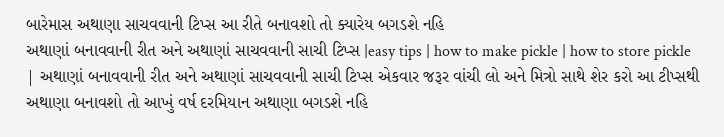બારેમાસ અથાણા સાચવવાની ટિપ્સ આ રીતે બનાવશો તો ક્યારેય બગડશે નહિ
અથાણાં બનાવવાની રીત અને અથાણાં સાચવવાની સાચી ટિપ્સ |easy tips | how to make pickle | how to store pickle | અથાણાં બનાવવાની રીત અને અથાણાં સાચવવાની સાચી ટિપ્સ એકવાર જરૂર વાંચી લો અને મિત્રો સાથે શેર કરો આ ટીપ્સથી અથાણા બનાવશો તો આખું વર્ષ દરમિયાન અથાણા બગડશે નહિ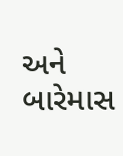અને બારેમાસ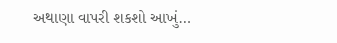અથાણા વાપરી શકશો આખું…